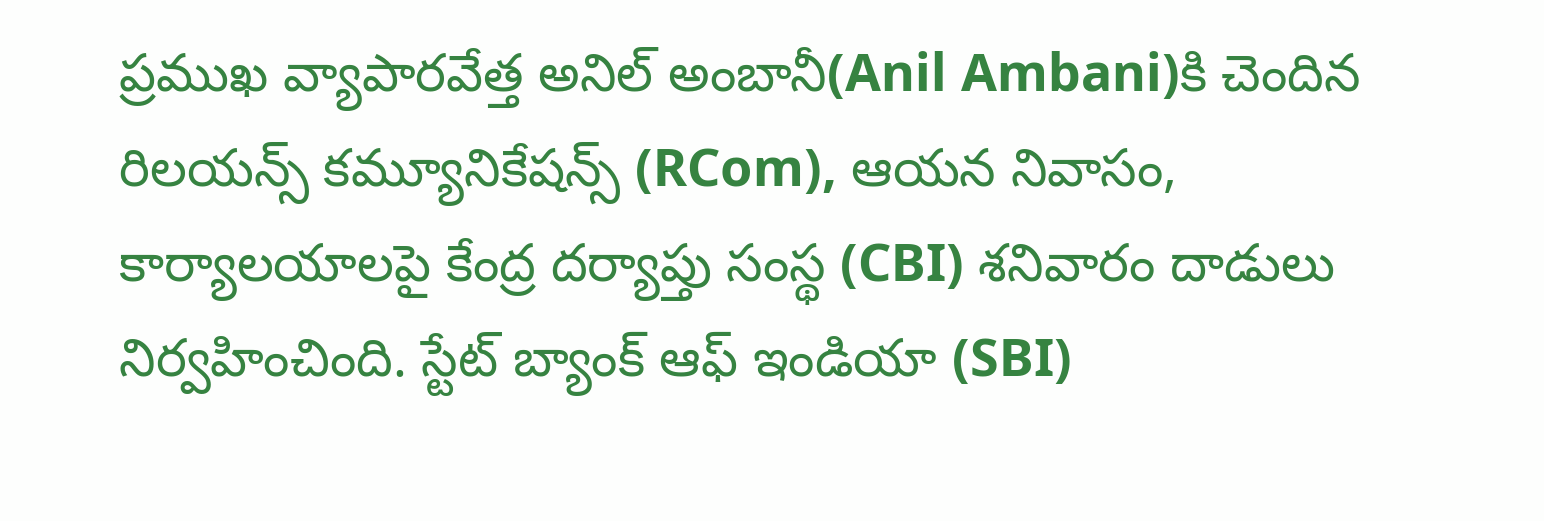ప్రముఖ వ్యాపారవేత్త అనిల్ అంబానీ(Anil Ambani)కి చెందిన రిలయన్స్ కమ్యూనికేషన్స్ (RCom), ఆయన నివాసం, కార్యాలయాలపై కేంద్ర దర్యాప్తు సంస్థ (CBI) శనివారం దాడులు నిర్వహించింది. స్టేట్ బ్యాంక్ ఆఫ్ ఇండియా (SBI)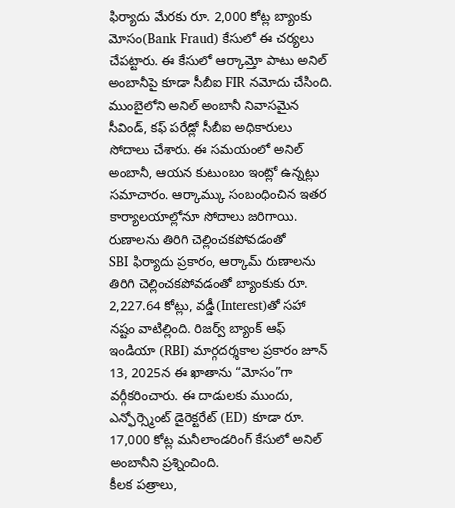ఫిర్యాదు మేరకు రూ. 2,000 కోట్ల బ్యాంకు మోసం(Bank Fraud) కేసులో ఈ చర్యలు చేపట్టారు. ఈ కేసులో ఆర్కామ్తో పాటు అనిల్ అంబానీపై కూడా సీబీఐ FIR నమోదు చేసింది. ముంబైలోని అనిల్ అంబానీ నివాసమైన సీవిండ్, కఫ్ పరేడ్లో సీబీఐ అధికారులు సోదాలు చేశారు. ఈ సమయంలో అనిల్ అంబానీ, ఆయన కుటుంబం ఇంట్లో ఉన్నట్లు సమాచారం. ఆర్కామ్కు సంబంధించిన ఇతర కార్యాలయాల్లోనూ సోదాలు జరిగాయి.
రుణాలను తిరిగి చెల్లించకపోవడంతో
SBI ఫిర్యాదు ప్రకారం, ఆర్కామ్ రుణాలను తిరిగి చెల్లించకపోవడంతో బ్యాంకుకు రూ. 2,227.64 కోట్లు, వడ్డీ(Interest)తో సహా నష్టం వాటిల్లింది. రిజర్వ్ బ్యాంక్ ఆఫ్ ఇండియా (RBI) మార్గదర్శకాల ప్రకారం జూన్ 13, 2025న ఈ ఖాతాను “మోసం”గా వర్గీకరించారు. ఈ దాడులకు ముందు, ఎన్ఫోర్స్మెంట్ డైరెక్టరేట్ (ED) కూడా రూ. 17,000 కోట్ల మనీలాండరింగ్ కేసులో అనిల్ అంబానీని ప్రశ్నించింది.
కీలక పత్రాలు,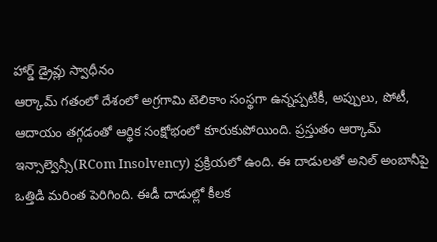హార్డ్ డ్రైవ్లు స్వాధీనం
ఆర్కామ్ గతంలో దేశంలో అగ్రగామి టెలికాం సంస్థగా ఉన్నప్పటికీ, అప్పులు, పోటీ, ఆదాయం తగ్గడంతో ఆర్థిక సంక్షోభంలో కూరుకుపోయింది. ప్రస్తుతం ఆర్కామ్ ఇన్సాల్వెన్సీ(RCom Insolvency) ప్రక్రియలో ఉంది. ఈ దాడులతో అనిల్ అంబానీపై ఒత్తిడి మరింత పెరిగింది. ఈడీ దాడుల్లో కీలక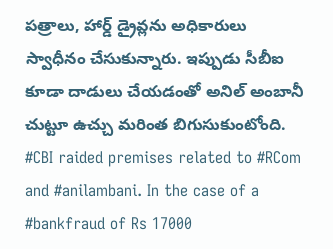పత్రాలు, హార్డ్ డ్రైవ్లను అధికారులు స్వాధీనం చేసుకున్నారు. ఇప్పుడు సీబీఐ కూడా దాడులు చేయడంతో అనిల్ అంబానీ చుట్టూ ఉచ్చు మరింత బిగుసుకుంటోంది.
#CBI raided premises related to #RCom and #anilambani. In the case of a #bankfraud of Rs 17000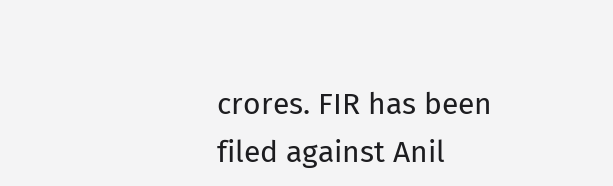crores. FIR has been filed against Anil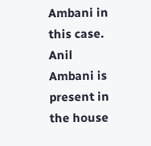Ambani in this case. Anil Ambani is present in the house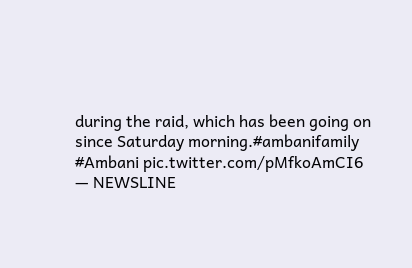during the raid, which has been going on since Saturday morning.#ambanifamily #Ambani pic.twitter.com/pMfkoAmCI6
— NEWSLINE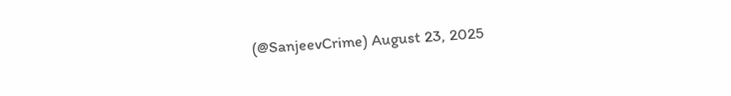(@SanjeevCrime) August 23, 2025